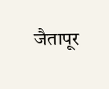जैतापूर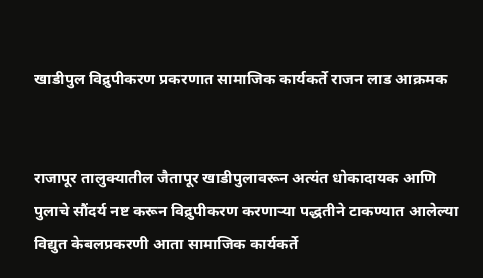खाडीपुल विद्रुपीकरण प्रकरणात सामाजिक कार्यकर्ते राजन लाड आक्रमक


राजापूर तालुक्यातील जैतापूर खाडीपुलावरून अत्यंत धोकादायक आणि पुलाचे सौंदर्य नष्ट करून विद्रुपीकरण करणार्‍या पद्धतीने टाकण्यात आलेल्या विद्युत केबलप्रकरणी आता सामाजिक कार्यकर्ते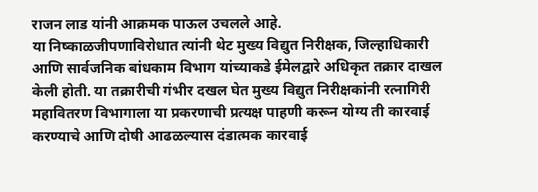राजन लाड यांनी आक्रमक पाऊल उचलले आहे.
या निष्काळजीपणाविरोधात त्यांनी थेट मुख्य विद्युत निरीक्षक, जिल्हाधिकारी आणि सार्वजनिक बांधकाम विभाग यांच्याकडे ईमेलद्वारे अधिकृत तक्रार दाखल केली होती. या तक्रारीची गंभीर दखल घेत मुख्य विद्युत निरीक्षकांनी रत्नागिरी महावितरण विभागाला या प्रकरणाची प्रत्यक्ष पाहणी करून योग्य ती कारवाई करण्याचे आणि दोषी आढळल्यास दंडात्मक कारवाई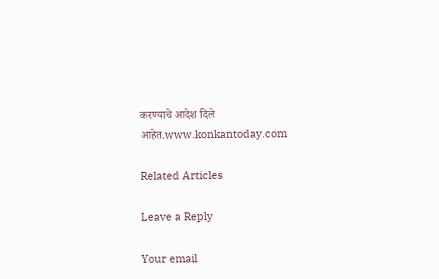करण्याचे आदेश दिले आहेत.www.konkantoday.com

Related Articles

Leave a Reply

Your email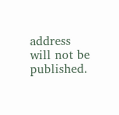address will not be published.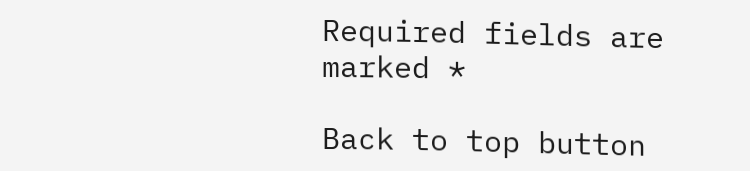Required fields are marked *

Back to top button